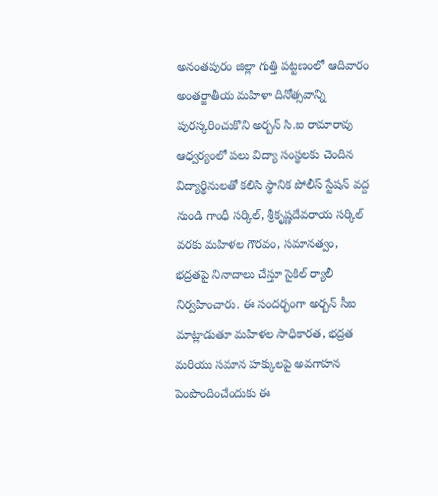అనంతపురం జిల్లా గుత్తి పట్టణంలో ఆదివారం అంతర్జాతీయ మహిళా దినోత్సవాన్ని పురస్కరించుకొని అర్బన్ సి.ఐ రామారావు ఆధ్వర్యంలో పలు విద్యా సంస్థలకు చెందిన విద్యార్థినులతో కలిసి స్థానిక పోలీస్ స్టేషన్ వద్ద నుండి గాంధీ సర్కిల్, శ్రీకృష్ణదేవరాయ సర్కిల్ వరకు మహిళల గౌరవం, సమానత్వం, భద్రతపై నినాదాలు చేస్తూ సైకిల్ ర్యాలీ నిర్వహించారు. ఈ సందర్భంగా అర్బన్ సీఐ మాట్లాడుతూ మహిళల సాధికారత, భద్రత మరియు సమాన హక్కులపై అవగాహన పెంపొందించేందుకు ఈ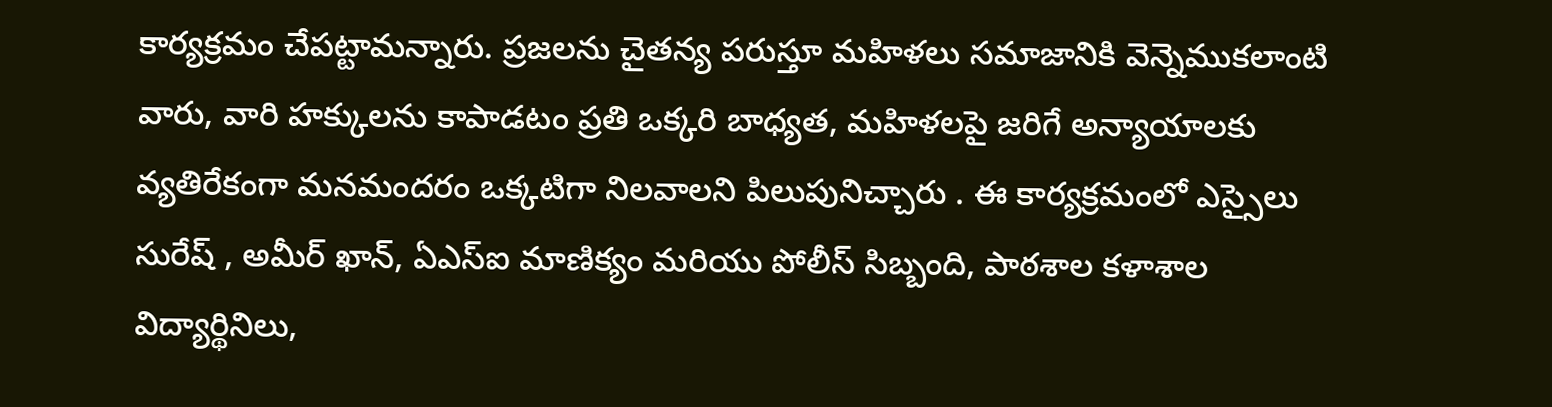కార్యక్రమం చేపట్టామన్నారు. ప్రజలను చైతన్య పరుస్తూ మహిళలు సమాజానికి వెన్నెముకలాంటి వారు, వారి హక్కులను కాపాడటం ప్రతి ఒక్కరి బాధ్యత, మహిళలపై జరిగే అన్యాయాలకు వ్యతిరేకంగా మనమందరం ఒక్కటిగా నిలవాలని పిలుపునిచ్చారు . ఈ కార్యక్రమంలో ఎస్సైలు సురేష్ , అమీర్ ఖాన్, ఏఎస్ఐ మాణిక్యం మరియు పోలీస్ సిబ్బంది, పాఠశాల కళాశాల విద్యార్థినిలు,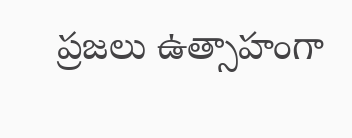ప్రజలు ఉత్సాహంగా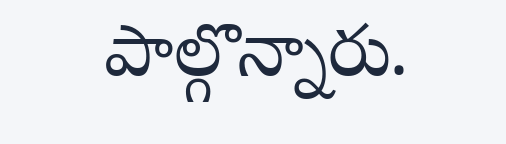పాల్గొన్నారు.